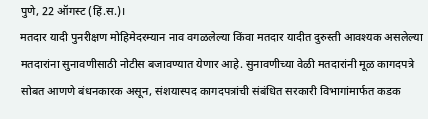पुणे, 22 ऑगस्ट (हिं.स.)।
मतदार यादी पुनरीक्षण मोहिमेदरम्यान नाव वगळलेल्या किंवा मतदार यादीत दुरुस्ती आवश्यक असलेल्या मतदारांना सुनावणीसाठी नोटीस बजावण्यात येणार आहे. सुनावणीच्या वेळी मतदारांनी मूळ कागदपत्रे सोबत आणणे बंधनकारक असून, संशयास्पद कागदपत्रांची संबंधित सरकारी विभागांमार्फत कडक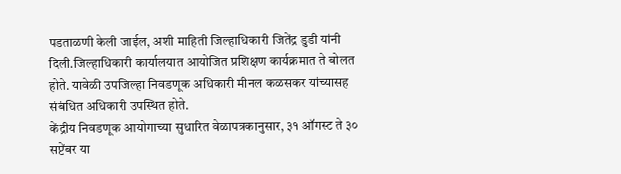पडताळणी केली जाईल, अशी माहिती जिल्हाधिकारी जितेंद्र डुडी यांनी दिली.जिल्हाधिकारी कार्यालयात आयोजित प्रशिक्षण कार्यक्रमात ते बोलत होते. यावेळी उपजिल्हा निवडणूक अधिकारी मीनल कळसकर यांच्यासह संबंधित अधिकारी उपस्थित होते.
केंद्रीय निवडणूक आयोगाच्या सुधारित वेळापत्रकानुसार, ३१ ऑगस्ट ते ३० सप्टेंबर या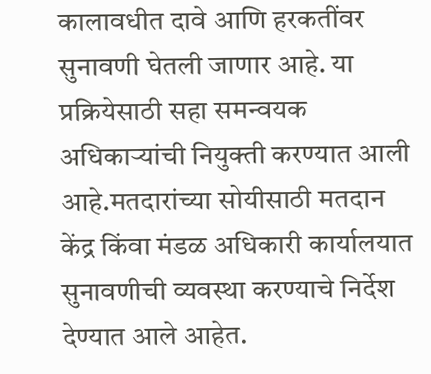कालावधीत दावे आणि हरकतींवर सुनावणी घेतली जाणार आहे. या प्रक्रियेसाठी सहा समन्वयक अधिकाऱ्यांची नियुक्ती करण्यात आली आहे.मतदारांच्या सोयीसाठी मतदान केंद्र किंवा मंडळ अधिकारी कार्यालयात सुनावणीची व्यवस्था करण्याचे निर्देश देण्यात आले आहेत.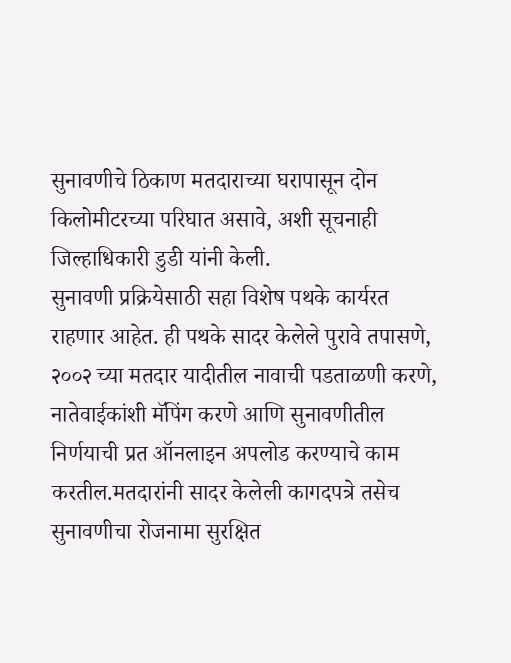सुनावणीचे ठिकाण मतदाराच्या घरापासून दोन किलोमीटरच्या परिघात असावे, अशी सूचनाही जिल्हाधिकारी डुडी यांनी केली.
सुनावणी प्रक्रियेसाठी सहा विशेष पथके कार्यरत राहणार आहेत. ही पथके सादर केलेले पुरावे तपासणे, २००२ च्या मतदार यादीतील नावाची पडताळणी करणे, नातेवाईकांशी मॅपिंग करणे आणि सुनावणीतील निर्णयाची प्रत ऑनलाइन अपलोड करण्याचे काम करतील.मतदारांनी सादर केलेली कागदपत्रे तसेच सुनावणीचा रोजनामा सुरक्षित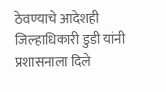ठेवण्याचे आदेशही जिल्हाधिकारी डुडी यांनी प्रशासनाला दिले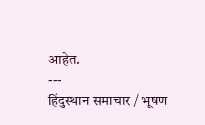आहेत.
---
हिंदुस्थान समाचार / भूषण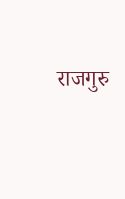राजगुरु